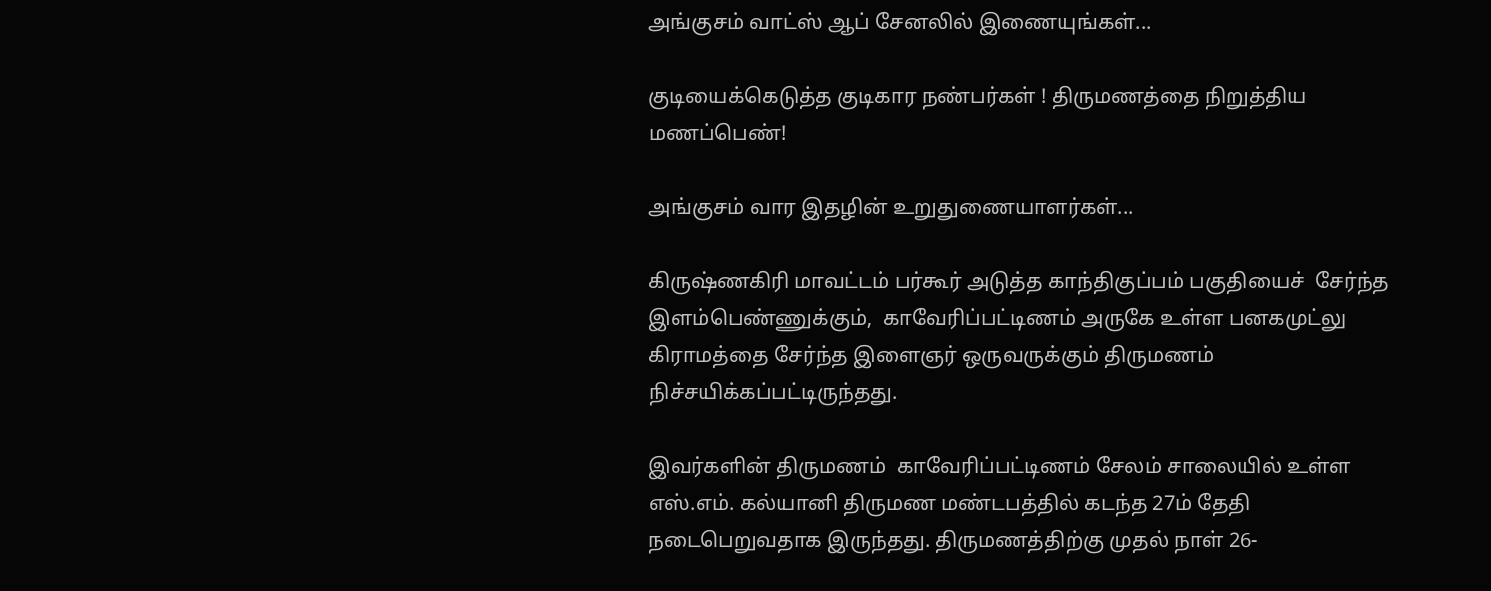அங்குசம் வாட்ஸ் ஆப் சேனலில் இணையுங்கள்...

குடியைக்கெடுத்த குடிகார நண்பர்கள் ! திருமணத்தை நிறுத்திய மணப்பெண்!

அங்குசம் வார இதழின் உறுதுணையாளர்கள்...

கிருஷ்ணகிரி மாவட்டம் பர்கூர் அடுத்த காந்திகுப்பம் பகுதியைச்  சேர்ந்த இளம்பெண்ணுக்கும்,  காவேரிப்பட்டிணம் அருகே உள்ள பனகமுட்லு கிராமத்தை சேர்ந்த இளைஞர் ஒருவருக்கும் திருமணம் நிச்சயிக்கப்பட்டிருந்தது.

இவர்களின் திருமணம்  காவேரிப்பட்டிணம் சேலம் சாலையில் உள்ள எஸ்.எம். கல்யானி திருமண மண்டபத்தில் கடந்த 27ம் தேதி நடைபெறுவதாக இருந்தது. திருமணத்திற்கு முதல் நாள் 26-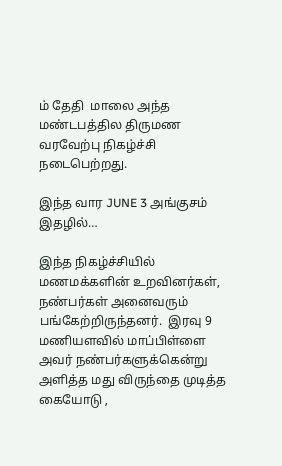ம் தேதி  மாலை அந்த மண்டபத்தில திருமண வரவேற்பு நிகழ்ச்சி நடைபெற்றது.

இந்த வார JUNE 3 அங்குசம் இதழில்…

இந்த நிகழ்ச்சியில் மணமக்களின் உறவினர்கள், நண்பர்கள் அனைவரும் பங்கேற்றிருந்தனர்.  இரவு 9 மணியளவில் மாப்பிள்ளை அவர் நண்பர்களுக்கென்று  அளித்த மது விருந்தை முடித்த கையோடு ,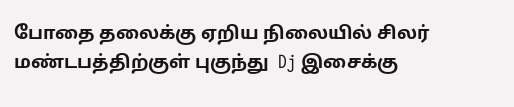போதை தலைக்கு ஏறிய நிலையில் சிலர்  மண்டபத்திற்குள் புகுந்து  Dj இசைக்கு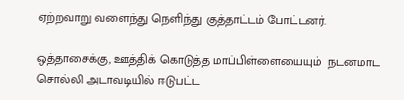ஏற்றவாறு வளைந்து நெளிந்து குத்தாட்டம் போட்டனர்.

ஒத்தாசைக்கு, ஊத்திக் கொடுத்த மாப்பிள்ளையையும்  நடனமாட சொல்லி அடாவடியில் ஈடுபட்ட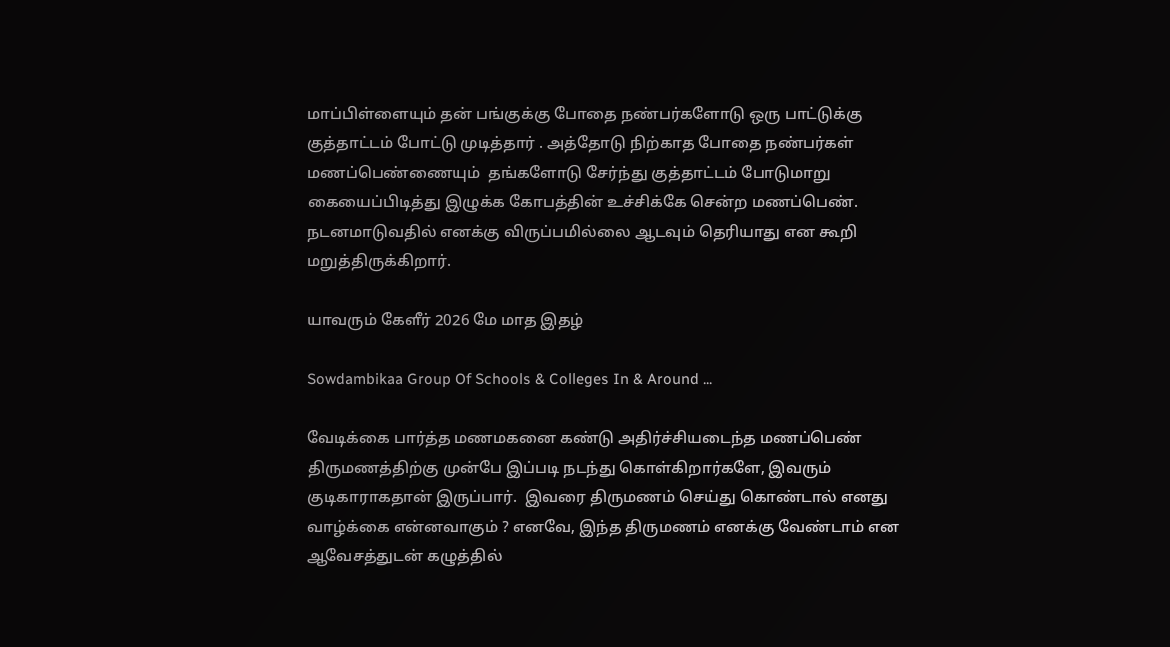மாப்பிள்ளையும் தன் பங்குக்கு போதை நண்பர்களோடு ஒரு பாட்டுக்கு குத்தாட்டம் போட்டு முடித்தார் . அத்தோடு நிற்காத போதை நண்பர்கள்  மணப்பெண்ணையும்  தங்களோடு சேர்ந்து குத்தாட்டம் போடுமாறு கையைப்பிடித்து இழுக்க கோபத்தின் உச்சிக்கே சென்ற மணப்பெண். நடனமாடுவதில் எனக்கு விருப்பமில்லை ஆடவும் தெரியாது என கூறி மறுத்திருக்கிறார்.

யாவரும் கேளீர் 2026 மே மாத இதழ்

Sowdambikaa Group Of Schools & Colleges In & Around ...

வேடிக்கை பார்த்த மணமகனை கண்டு அதிர்ச்சியடைந்த மணப்பெண் திருமணத்திற்கு முன்பே இப்படி நடந்து கொள்கிறார்களே, இவரும் குடிகாராகதான் இருப்பார்.  இவரை திருமணம் செய்து கொண்டால் எனது வாழ்க்கை என்னவாகும் ? எனவே, இந்த திருமணம் எனக்கு வேண்டாம் என ஆவேசத்துடன் கழுத்தில்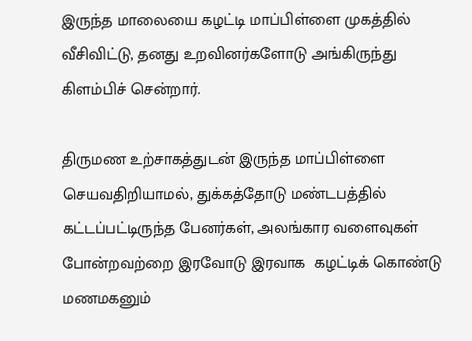இருந்த மாலையை கழட்டி மாப்பிள்ளை முகத்தில் வீசிவிட்டு, தனது உறவினர்களோடு அங்கிருந்து கிளம்பிச் சென்றார்.

திருமண உற்சாகத்துடன் இருந்த மாப்பிள்ளை செயவதிறியாமல், துக்கத்தோடு மண்டபத்தில் கட்டப்பட்டிருந்த பேனர்கள், அலங்கார வளைவுகள் போன்றவற்றை இரவோடு இரவாக  கழட்டிக் கொண்டு  மணமகனும்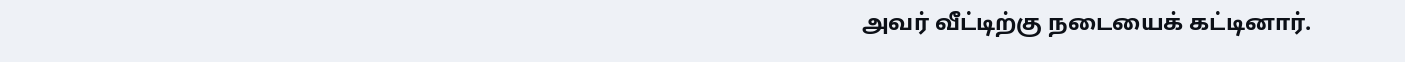அவர் வீட்டிற்கு நடையைக் கட்டினார்.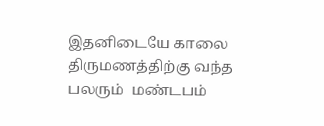இதனிடையே காலை திருமணத்திற்கு வந்த பலரும்  மண்டபம்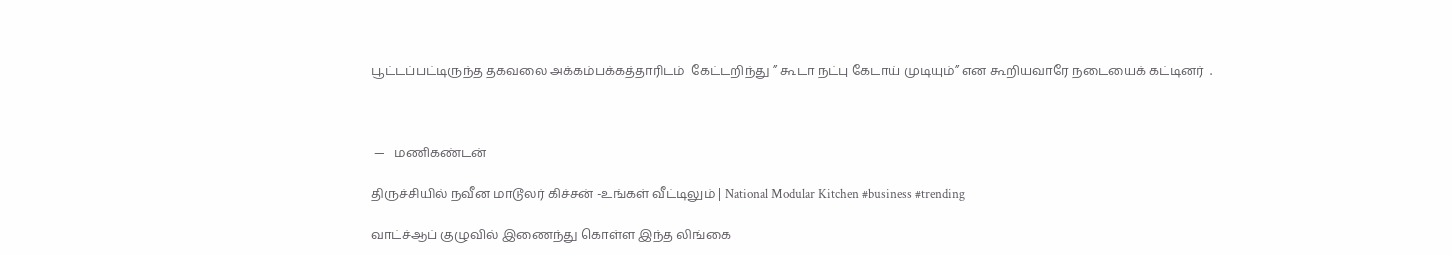பூட்டப்பட்டிருந்த தகவலை அக்கம்பக்கத்தாரிடம்  கேட்டறிந்து ” கூடா நட்பு கேடாய் முடியும்” என கூறியவாரே நடையைக் கட்டினர்  .



 —   மணிகண்டன்

திருச்சியில் நவீன மாடூலர் கிச்சன் -உங்கள் வீட்டிலும் | National Modular Kitchen #business #trending

வாட்ச்ஆப் குழுவில் இணைந்து கொள்ள இந்த லிங்கை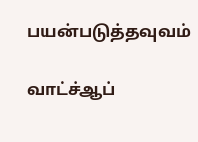பயன்படுத்தவுவம்

வாட்ச்ஆப்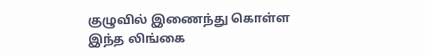குழுவில் இணைந்து கொள்ள இந்த லிங்கை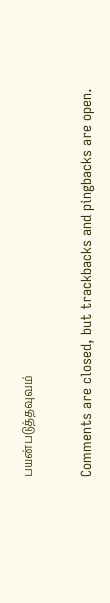பயன்படுத்தவுவம்

Comments are closed, but trackbacks and pingbacks are open.